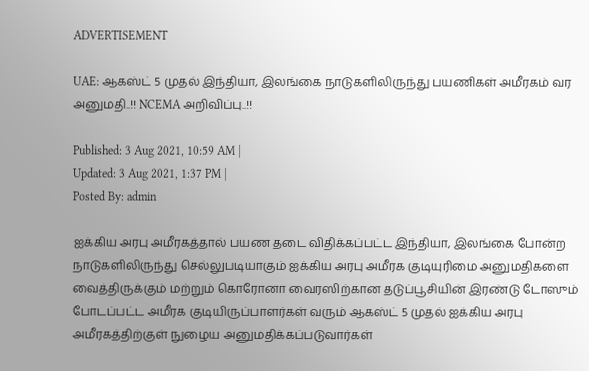ADVERTISEMENT

UAE: ஆகஸ்ட் 5 முதல் இந்தியா, இலங்கை நாடுகளிலிருந்து பயணிகள் அமீரகம் வர அனுமதி..!! NCEMA அறிவிப்பு..!!

Published: 3 Aug 2021, 10:59 AM |
Updated: 3 Aug 2021, 1:37 PM |
Posted By: admin

ஐக்கிய அரபு அமீரகத்தால் பயண தடை விதிக்கப்பட்ட இந்தியா, இலங்கை போன்ற நாடுகளிலிருந்து செல்லுபடியாகும் ஐக்கிய அரபு அமீரக குடியுரிமை அனுமதிகளை வைத்திருக்கும் மற்றும் கொரோனா வைரஸிற்கான தடுப்பூசியின் இரண்டு டோஸும் போடப்பட்ட அமீரக குடியிருப்பாளர்கள் வரும் ஆகஸ்ட் 5 முதல் ஐக்கிய அரபு அமீரகத்திற்குள் நுழைய அனுமதிக்கப்படுவார்கள்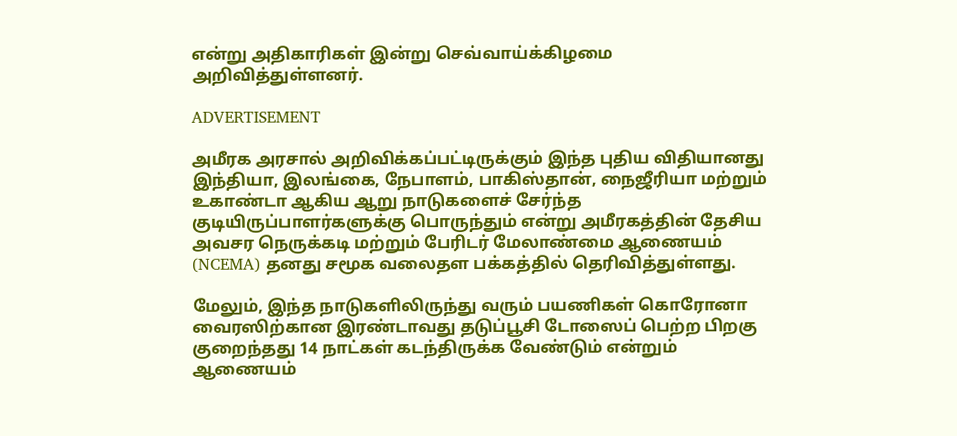என்று அதிகாரிகள் இன்று செவ்வாய்க்கிழமை அறிவித்துள்ளனர்.

ADVERTISEMENT

அமீரக அரசால் அறிவிக்கப்பட்டிருக்கும் இந்த புதிய விதியானது இந்தியா, இலங்கை, நேபாளம், பாகிஸ்தான், நைஜீரியா மற்றும் உகாண்டா ஆகிய ஆறு நாடுகளைச் சேர்ந்த குடியிருப்பாளர்களுக்கு பொருந்தும் என்று அமீரகத்தின் தேசிய அவசர நெருக்கடி மற்றும் பேரிடர் மேலாண்மை ஆணையம் (NCEMA) தனது சமூக வலைதள பக்கத்தில் தெரிவித்துள்ளது.

மேலும், இந்த நாடுகளிலிருந்து வரும் பயணிகள் கொரோனா வைரஸிற்கான இரண்டாவது தடுப்பூசி டோஸைப் பெற்ற பிறகு குறைந்தது 14 நாட்கள் கடந்திருக்க வேண்டும் என்றும் ஆணையம்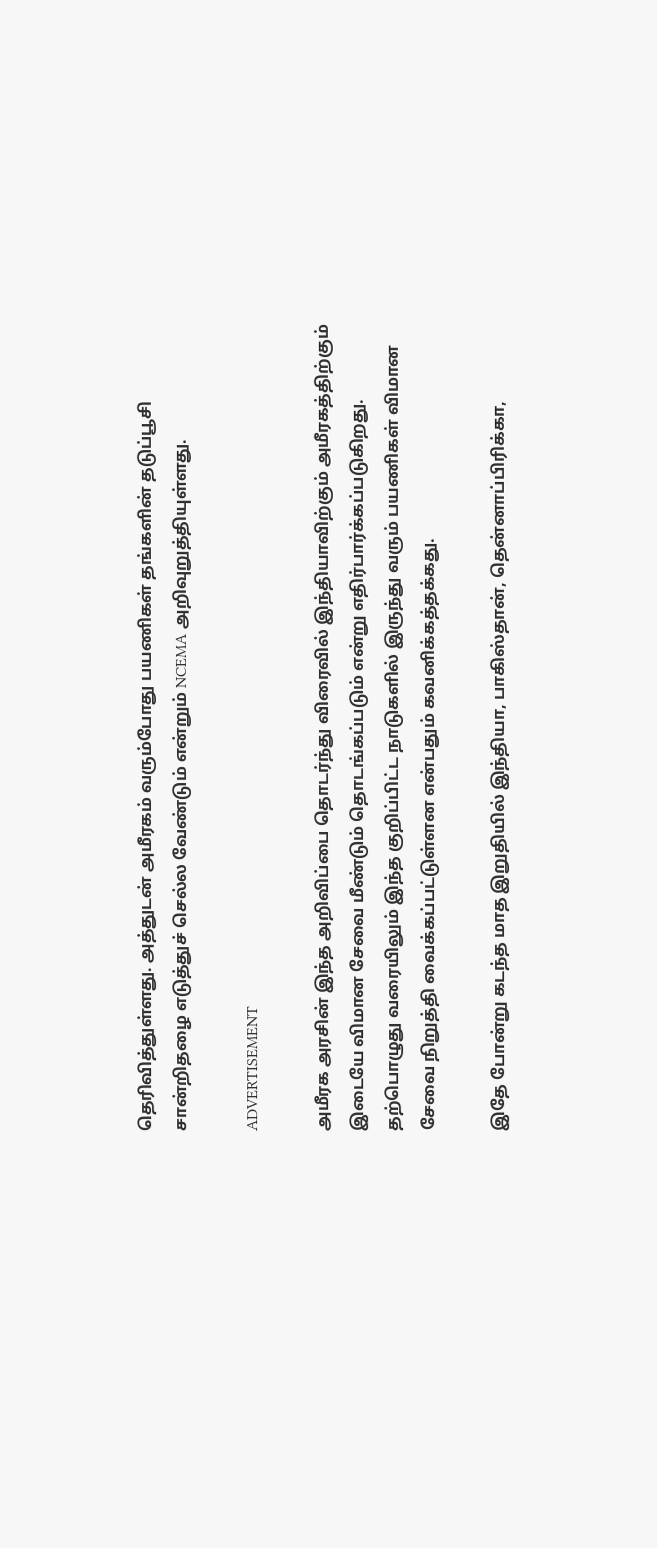தெரிவித்துள்ளது. அத்துடன் அமீரகம் வரும்போது பயணிகள் தங்களின் தடுப்பூசி சான்றிதழை எடுத்துச் செல்ல வேண்டும் என்றும் NCEMA அறிவுறுத்தியுள்ளது.

ADVERTISEMENT

அமீரக அரசின் இந்த அறிவிப்பை தொடர்ந்து விரைவில் இந்தியாவிற்கும் அமீரகத்திற்கும் இடையே விமான சேவை மீண்டும் தொடங்கப்படும் என்று எதிர்பார்க்கப்படுகிறது. தற்பொழுது வரையிலும் இந்த குறிப்பிட்ட நாடுகளில் இருந்து வரும் பயணிகள் விமான சேவை நிறுத்தி வைக்கப்பட்டுள்ளன என்பதும் கவனிக்கத்தக்கது.

இதே போன்று கடந்த மாத இறுதியில் இந்தியா, பாகிஸ்தான், தென்னாப்பிரிக்கா,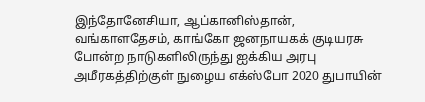இந்தோனேசியா, ஆப்கானிஸ்தான், வங்காளதேசம், காங்கோ ஜனநாயகக் குடியரசு போன்ற நாடுகளிலிருந்து ஐக்கிய அரபு அமீரகத்திற்குள் நுழைய எக்ஸ்போ 2020 துபாயின்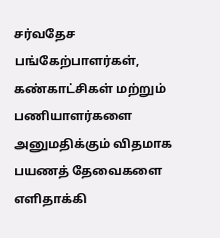சர்வதேச பங்கேற்பாளர்கள், கண்காட்சிகள் மற்றும் பணியாளர்களை அனுமதிக்கும் விதமாக பயணத் தேவைகளை எளிதாக்கி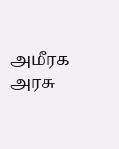அமீரக அரசு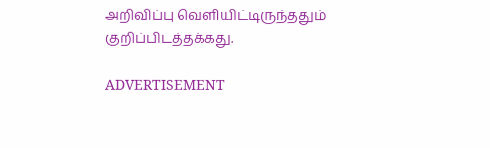அறிவிப்பு வெளியிட்டிருந்ததும் குறிப்பிடத்தக்கது.

ADVERTISEMENT